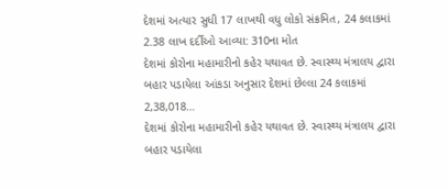દેશમાં અત્યાર સુધી 17 લાખથી વધુ લોકો સંક્રમિત, 24 કલાકમાં 2.38 લાખ દર્દીઓ આવ્યા: 310ના મોત
દેશમાં કોરોના મહામારીનો કહેર યથાવત છે. સ્વાસ્થ્ય મંત્રાલય દ્વારા બહાર પડાયેલા આંકડા અનુસાર દેશમાં છેલ્લા 24 કલાકમાં 2,38,018…
દેશમાં કોરોના મહામારીનો કહેર યથાવત છે. સ્વાસ્થ્ય મંત્રાલય દ્વારા બહાર પડાયેલા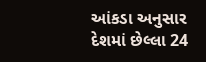આંકડા અનુસાર દેશમાં છેલ્લા 24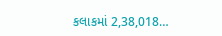કલાકમાં 2,38,018…